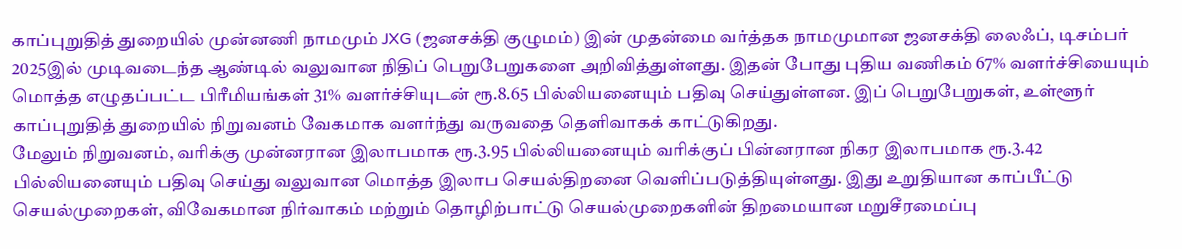காப்புறுதித் துறையில் முன்னணி நாமமும் JXG (ஜனசக்தி குழுமம்) இன் முதன்மை வர்த்தக நாமமுமான ஜனசக்தி லைஃப், டிசம்பர் 2025இல் முடிவடைந்த ஆண்டில் வலுவான நிதிப் பெறுபேறுகளை அறிவித்துள்ளது. இதன் போது புதிய வணிகம் 67% வளர்ச்சியையும் மொத்த எழுதப்பட்ட பிரீமியங்கள் 31% வளர்ச்சியுடன் ரூ.8.65 பில்லியனையும் பதிவு செய்துள்ளன. இப் பெறுபேறுகள், உள்ளூர் காப்புறுதித் துறையில் நிறுவனம் வேகமாக வளர்ந்து வருவதை தெளிவாகக் காட்டுகிறது.
மேலும் நிறுவனம், வரிக்கு முன்னரான இலாபமாக ரூ.3.95 பில்லியனையும் வரிக்குப் பின்னரான நிகர இலாபமாக ரூ.3.42 பில்லியனையும் பதிவு செய்து வலுவான மொத்த இலாப செயல்திறனை வெளிப்படுத்தியுள்ளது. இது உறுதியான காப்பீட்டு செயல்முறைகள், விவேகமான நிர்வாகம் மற்றும் தொழிற்பாட்டு செயல்முறைகளின் திறமையான மறுசீரமைப்பு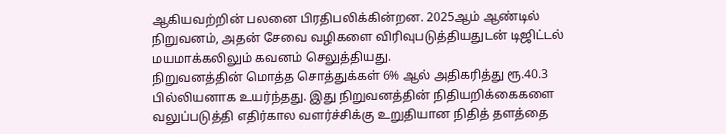ஆகியவற்றின் பலனை பிரதிபலிக்கின்றன. 2025ஆம் ஆண்டில் நிறுவனம், அதன் சேவை வழிகளை விரிவுபடுத்தியதுடன் டிஜிட்டல் மயமாக்கலிலும் கவனம் செலுத்தியது.
நிறுவனத்தின் மொத்த சொத்துக்கள் 6% ஆல் அதிகரித்து ரூ.40.3 பில்லியனாக உயர்ந்தது. இது நிறுவனத்தின் நிதியறிக்கைகளை வலுப்படுத்தி எதிர்கால வளர்ச்சிக்கு உறுதியான நிதித் தளத்தை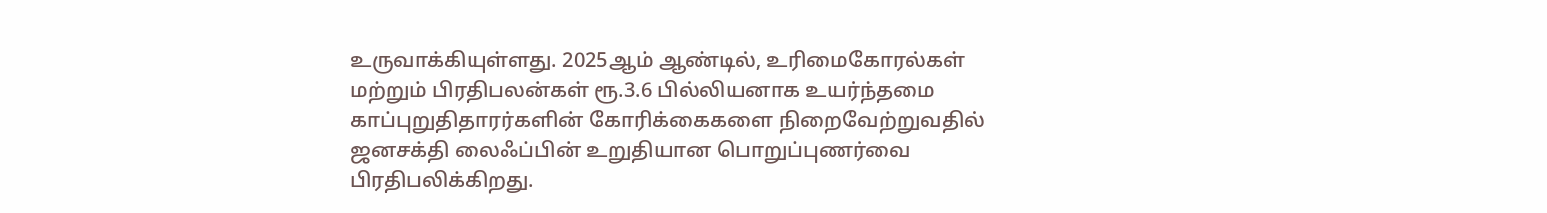உருவாக்கியுள்ளது. 2025ஆம் ஆண்டில், உரிமைகோரல்கள் மற்றும் பிரதிபலன்கள் ரூ.3.6 பில்லியனாக உயர்ந்தமை காப்புறுதிதாரர்களின் கோரிக்கைகளை நிறைவேற்றுவதில் ஜனசக்தி லைஃப்பின் உறுதியான பொறுப்புணர்வை பிரதிபலிக்கிறது.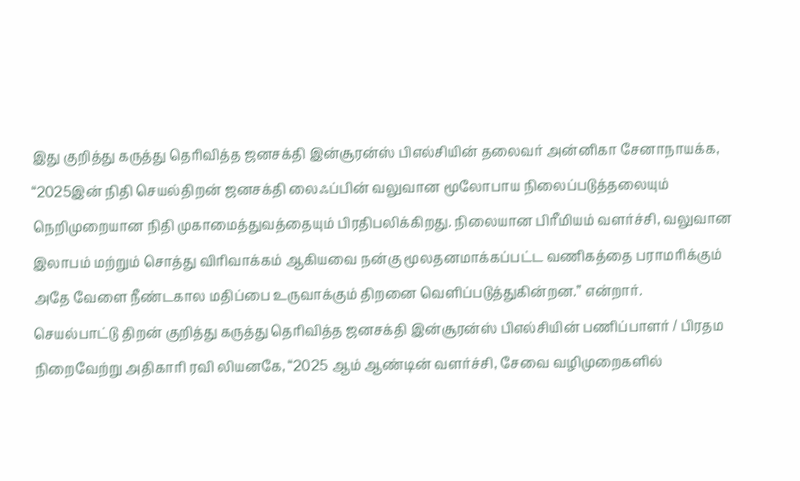இது குறித்து கருத்து தெரிவித்த ஜனசக்தி இன்சூரன்ஸ் பிஎல்சியின் தலைவர் அன்னிகா சேனாநாயக்க, “2025இன் நிதி செயல்திறன் ஜனசக்தி லைஃப்பின் வலுவான மூலோபாய நிலைப்படுத்தலையும் நெறிமுறையான நிதி முகாமைத்துவத்தையும் பிரதிபலிக்கிறது. நிலையான பிரீமியம் வளர்ச்சி, வலுவான இலாபம் மற்றும் சொத்து விரிவாக்கம் ஆகியவை நன்கு மூலதனமாக்கப்பட்ட வணிகத்தை பராமரிக்கும் அதே வேளை நீண்டகால மதிப்பை உருவாக்கும் திறனை வெளிப்படுத்துகின்றன.” என்றார்.
செயல்பாட்டு திறன் குறித்து கருத்து தெரிவித்த ஜனசக்தி இன்சூரன்ஸ் பிஎல்சியின் பணிப்பாளர் / பிரதம நிறைவேற்று அதிகாரி ரவி லியனகே, “2025 ஆம் ஆண்டின் வளர்ச்சி, சேவை வழிமுறைகளில்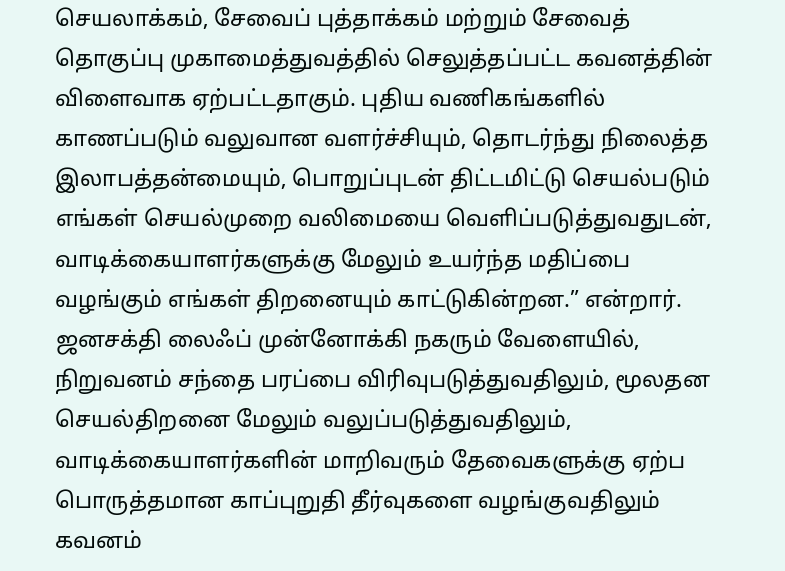செயலாக்கம், சேவைப் புத்தாக்கம் மற்றும் சேவைத் தொகுப்பு முகாமைத்துவத்தில் செலுத்தப்பட்ட கவனத்தின் விளைவாக ஏற்பட்டதாகும். புதிய வணிகங்களில் காணப்படும் வலுவான வளர்ச்சியும், தொடர்ந்து நிலைத்த இலாபத்தன்மையும், பொறுப்புடன் திட்டமிட்டு செயல்படும் எங்கள் செயல்முறை வலிமையை வெளிப்படுத்துவதுடன், வாடிக்கையாளர்களுக்கு மேலும் உயர்ந்த மதிப்பை வழங்கும் எங்கள் திறனையும் காட்டுகின்றன.” என்றார்.
ஜனசக்தி லைஃப் முன்னோக்கி நகரும் வேளையில், நிறுவனம் சந்தை பரப்பை விரிவுபடுத்துவதிலும், மூலதன செயல்திறனை மேலும் வலுப்படுத்துவதிலும், வாடிக்கையாளர்களின் மாறிவரும் தேவைகளுக்கு ஏற்ப பொருத்தமான காப்புறுதி தீர்வுகளை வழங்குவதிலும் கவனம்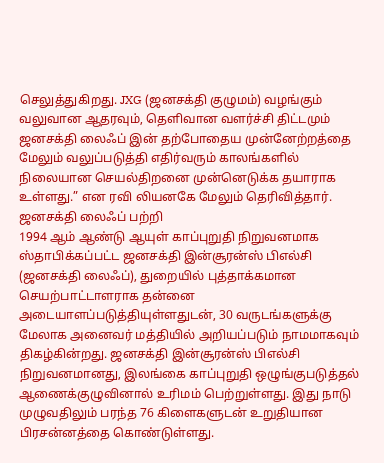செலுத்துகிறது. JXG (ஜனசக்தி குழுமம்) வழங்கும் வலுவான ஆதரவும், தெளிவான வளர்ச்சி திட்டமும் ஜனசக்தி லைஃப் இன் தற்போதைய முன்னேற்றத்தை மேலும் வலுப்படுத்தி எதிர்வரும் காலங்களில் நிலையான செயல்திறனை முன்னெடுக்க தயாராக உள்ளது.” என ரவி லியனகே மேலும் தெரிவித்தார்.
ஜனசக்தி லைஃப் பற்றி
1994 ஆம் ஆண்டு ஆயுள் காப்புறுதி நிறுவனமாக ஸ்தாபிக்கப்பட்ட ஜனசக்தி இன்சூரன்ஸ் பிஎல்சி (ஜனசக்தி லைஃப்), துறையில் புத்தாக்கமான செயற்பாட்டாளராக தன்னை அடையாளப்படுத்தியுள்ளதுடன், 30 வருடங்களுக்கு மேலாக அனைவர் மத்தியில் அறியப்படும் நாமமாகவும் திகழ்கின்றது. ஜனசக்தி இன்சூரன்ஸ் பிஎல்சி நிறுவனமானது, இலங்கை காப்புறுதி ஒழுங்குபடுத்தல் ஆணைக்குழுவினால் உரிமம் பெற்றுள்ளது. இது நாடு முழுவதிலும் பரந்த 76 கிளைகளுடன் உறுதியான பிரசன்னத்தை கொண்டுள்ளது.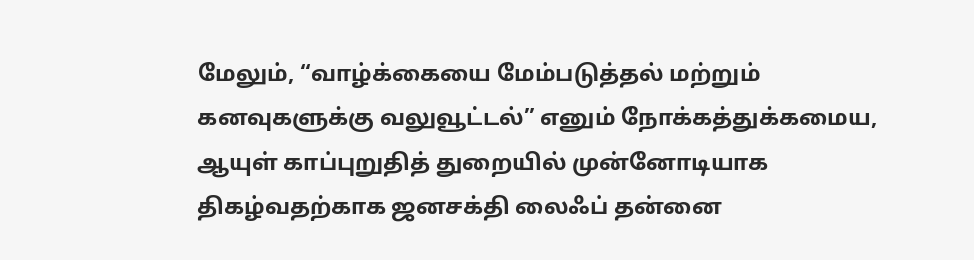மேலும், “வாழ்க்கையை மேம்படுத்தல் மற்றும் கனவுகளுக்கு வலுவூட்டல்” எனும் நோக்கத்துக்கமைய, ஆயுள் காப்புறுதித் துறையில் முன்னோடியாக திகழ்வதற்காக ஜனசக்தி லைஃப் தன்னை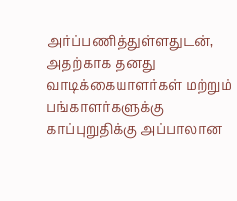அர்ப்பணித்துள்ளதுடன், அதற்காக தனது வாடிக்கையாளர்கள் மற்றும் பங்காளர்களுக்கு காப்புறுதிக்கு அப்பாலான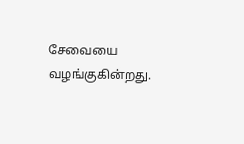சேவையை வழங்குகின்றது.